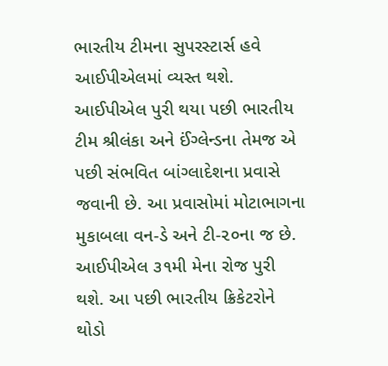ભારતીય ટીમના સુપરસ્ટાર્સ હવે આઈપીએલમાં વ્યસ્ત થશે. આઈપીએલ પુરી થયા પછી ભારતીય ટીમ શ્રીલંકા અને ઈંગ્લેન્ડના તેમજ એ પછી સંભવિત બાંગ્લાદેશના પ્રવાસે જવાની છે. આ પ્રવાસોમાં મોટાભાગના મુકાબલા વન-ડે અને ટી-૨૦ના જ છે.
આઈપીએલ ૩૧મી મેના રોજ પુરી થશે. આ પછી ભારતીય ક્રિકેટરોને થોડો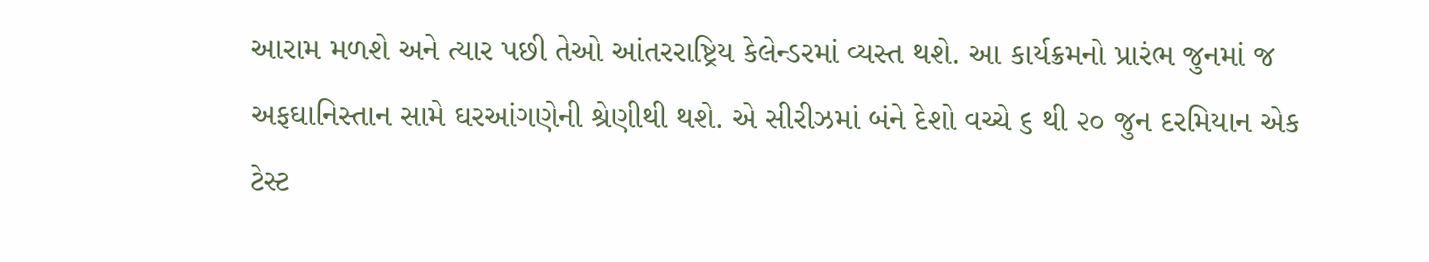આરામ મળશે અને ત્યાર પછી તેઓ આંતરરાષ્ટ્રિય કેલેન્ડરમાં વ્યસ્ત થશે. આ કાર્યક્રમનો પ્રારંભ જુનમાં જ અફઘાનિસ્તાન સામે ઘરઆંગણેની શ્રેણીથી થશે. એ સીરીઝમાં બંને દેશો વચ્ચે ૬ થી ૨૦ જુન દરમિયાન એક ટેસ્ટ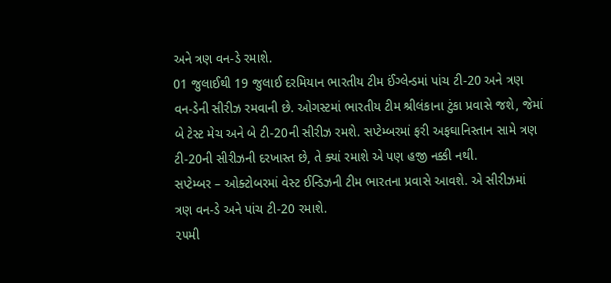અને ત્રણ વન-ડે રમાશે.
01 જુલાઈથી 19 જુલાઈ દરમિયાન ભારતીય ટીમ ઈંગ્લેન્ડમાં પાંચ ટી-20 અને ત્રણ વન-ડેની સીરીઝ રમવાની છે. ઓગસ્ટમાં ભારતીય ટીમ શ્રીલંકાના ટુંકા પ્રવાસે જશે, જેમાં બે ટેસ્ટ મેચ અને બે ટી-20ની સીરીઝ રમશે. સપ્ટેમ્બરમાં ફરી અફઘાનિસ્તાન સામે ત્રણ ટી-20ની સીરીઝની દરખાસ્ત છે, તે ક્યાં રમાશે એ પણ હજી નક્કી નથી.
સપ્ટેમ્બર – ઓક્ટોબરમાં વેસ્ટ ઈન્ડિઝની ટીમ ભારતના પ્રવાસે આવશે. એ સીરીઝમાં ત્રણ વન-ડે અને પાંચ ટી-20 રમાશે.
૨૫મી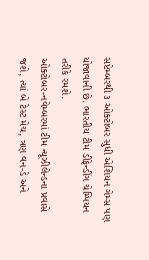સપ્ટેમ્બરથી ૩ ઓક્ટોબર સુધી એશિયન ગેમ્સ પણ યોજાવાની છે. ભારતીય ટીમ ડીફેન્ડીંગ ચેમ્પિયન તરીકે રમશે.
ઓક્ટોબર-નવેમ્બરમાં ટીમ ન્યૂઝીલેન્ડના પ્રવાસે જશે, ત્યાં બે ટેસ્ટ મેચ, ત્રણ વન-ડે અને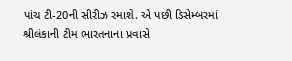પાંચ ટી-20ની સીરીઝ રમાશે. એ પછી ડિસેમ્બરમાં શ્રીલંકાની ટીમ ભારતનાના પ્રવાસે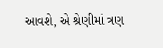આવશે, એ શ્રેણીમાં ત્રણ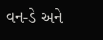વન-ડે અને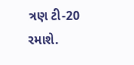ત્રણ ટી-20 રમાશે.